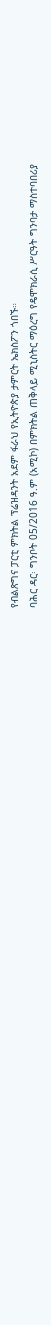የብልጽግና ፓርቲ ምክትል ፕሬዝዳንት አደም ፋራህ የኢትዮጵያ ታምርት ኤክስፖን ጎበኙ።
ባሕር ዳር፡ ግንቦት 05/2016 ዓ.ም (አሚኮ) በምክትል ጠቅላይ ሚኒስትር ማዕረግ የዴሞክራሲ ሥርዓት ግንባታ ማስተባበሪያ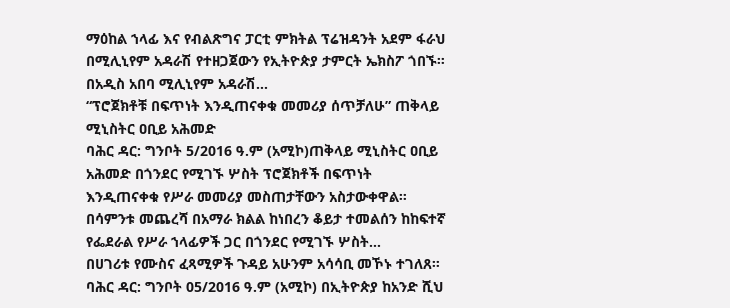ማዕከል ኀላፊ እና የብልጽግና ፓርቲ ምክትል ፕሬዝዳንት አደም ፋራህ በሚሊኒየም አዳራሽ የተዘጋጀውን የኢትዮጵያ ታምርት ኤክስፖ ጎበኙ። በአዲስ አበባ ሚሊኒየም አዳራሽ...
“ፕሮጀክቶቹ በፍጥነት እንዲጠናቀቁ መመሪያ ሰጥቻለሁ” ጠቅላይ ሚኒስትር ዐቢይ አሕመድ
ባሕር ዳር: ግንቦት 5/2016 ዓ.ም (አሚኮ)ጠቅላይ ሚኒስትር ዐቢይ አሕመድ በጎንደር የሚገኙ ሦስት ፕሮጀክቶች በፍጥነት እንዲጠናቀቁ የሥራ መመሪያ መስጠታቸውን አስታውቀዋል። በሳምንቱ መጨረሻ በአማራ ክልል ከነበረን ቆይታ ተመልሰን ከከፍተኛ የፌደራል የሥራ ኀላፊዎች ጋር በጎንደር የሚገኙ ሦስት...
በሀገሪቱ የሙስና ፈጻሚዎች ጉዳይ አሁንም አሳሳቢ መኾኑ ተገለጸ።
ባሕር ዳር: ግንቦት 05/2016 ዓ.ም (አሚኮ) በኢትዮጵያ ከአንድ ሺህ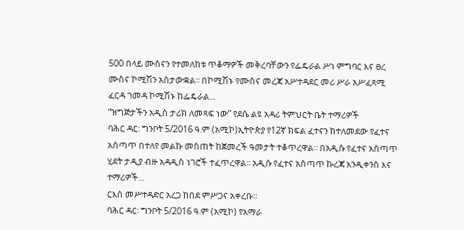500 በላይ ሙስናን የተመለከቱ ጥቆማዎች መቅረባቸውን የፌዴራል ሥነ ምግባር እና ፀረ ሙስና ኮሚሽን አስታውቋል፡፡ በኮሚሽኑ የሙስና መረጃ አሥተዳደር መሪ ሥራ አሥፈጻሚ ፈርዳ ገመዳ ኮሚሽኑ ከፌዴራል...
“ዝግጅታችን አዲስ ታሪክ ለመጻፍ ነው” የደሴ ልዩ አዳሪ ትምህርት ቤት ተማሪዎች
ባሕር ዳር: ግንቦት 5/2016 ዓ.ም (አሚኮ)ኢትዮጵያ የ12ኛ ክፍል ፈተናን ከተለመደው የፈተና አሰጣጥ በተለየ መልኩ መስጠት ከጀመረች ዓመታት ተቆጥረዋል፡፡ በአዲሱ የፈተና አሰጣጥ ሂደት ታዲያ ብዙ አዳዲስ ነገሮች ተፈጥረዋል፡፡ አዲሱ የፈተና አሰጣጥ ኩረጃ እንዲቀንስ እና ተማሪዎች...
ርእሰ መሥተዳድር አረጋ ከበደ ምሥጋና አቀረቡ።
ባሕር ዳር፡ ግንቦት 5/2016 ዓ.ም (አሚኮ) የአማራ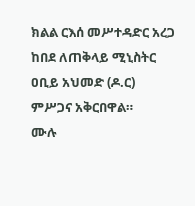ክልል ርእሰ መሥተዳድር አረጋ ከበደ ለጠቅላይ ሚኒስትር ዐቢይ አህመድ (ዶ.ር) ምሥጋና አቅርበዋል።
ሙሉ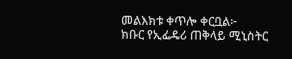መልእክቱ ቀጥሎ ቀርቧል፦
ክቡር የኢፌዴሪ ጠቅላይ ሚኒስትር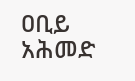ዐቢይ አሕመድ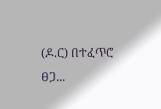(ዶ.ር) በተፈጥሮ ፀጋ...